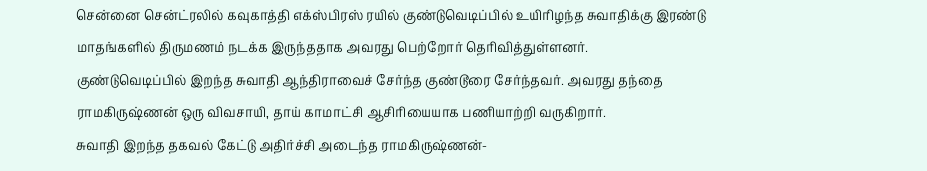சென்னை சென்ட்ரலில் கவுகாத்தி எக்ஸ்பிரஸ் ரயில் குண்டுவெடிப்பில் உயிரிழந்த சுவாதிக்கு இரண்டு மாதங்களில் திருமணம் நடக்க இருந்ததாக அவரது பெற்றோர் தெரிவித்துள்ளனர்.
குண்டுவெடிப்பில் இறந்த சுவாதி ஆந்திராவைச் சேர்ந்த குண்டூரை சேர்ந்தவர். அவரது தந்தை ராமகிருஷ்ணன் ஒரு விவசாயி, தாய் காமாட்சி ஆசிரியையாக பணியாற்றி வருகிறார்.
சுவாதி இறந்த தகவல் கேட்டு அதிர்ச்சி அடைந்த ராமகிருஷ்ணன்-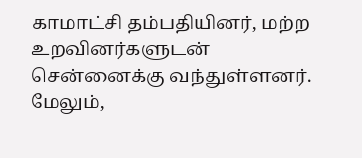காமாட்சி தம்பதியினர், மற்ற உறவினர்களுடன் சென்னைக்கு வந்துள்ளனர்.
மேலும்,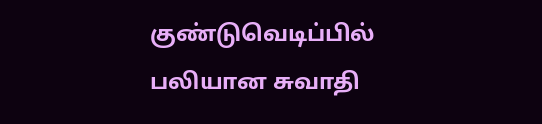குண்டுவெடிப்பில் பலியான சுவாதி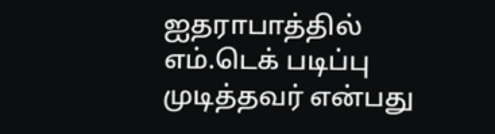ஐதராபாத்தில் எம்.டெக் படிப்பு முடித்தவர் என்பது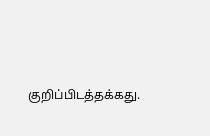குறிப்பிடத்தக்கது.